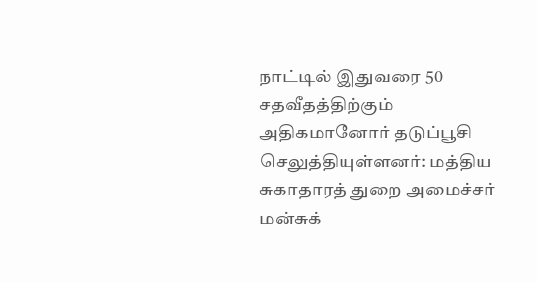நாட்டில் இதுவரை 50 சதவீதத்திற்கும் அதிகமானோர் தடுப்பூசி செலுத்தியுள்ளனர்: மத்திய சுகாதாரத் துறை அமைச்சர் மன்சுக்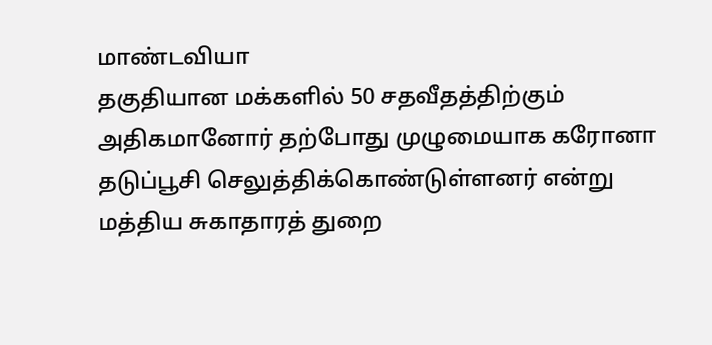மாண்டவியா
தகுதியான மக்களில் 50 சதவீதத்திற்கும் அதிகமானோர் தற்போது முழுமையாக கரோனா தடுப்பூசி செலுத்திக்கொண்டுள்ளனர் என்று மத்திய சுகாதாரத் துறை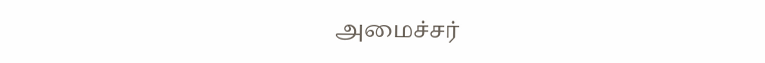அமைச்சர்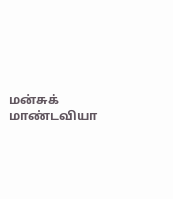மன்சுக் மாண்டவியா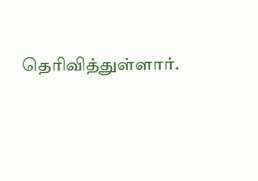தெரிவித்துள்ளார்.